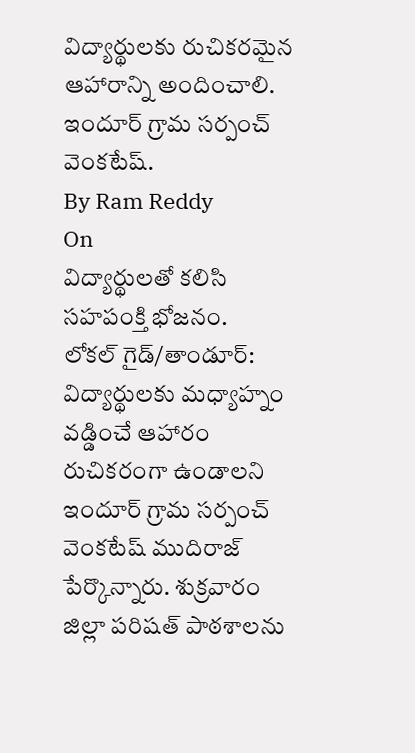విద్యార్థులకు రుచికరమైన ఆహారాన్ని అందించాలి.
ఇందూర్ గ్రామ సర్పంచ్ వెంకటేష్.
By Ram Reddy
On
విద్యార్థులతో కలిసి సహపంక్తి భోజనం.
లోకల్ గైడ్/తాండూర్:
విద్యార్థులకు మధ్యాహ్నం వడ్డించే ఆహారం రుచికరంగా ఉండాలని ఇందూర్ గ్రామ సర్పంచ్ వెంకటేష్ ముదిరాజ్ పేర్కొన్నారు. శుక్రవారం జిల్లా పరిషత్ పాఠశాలను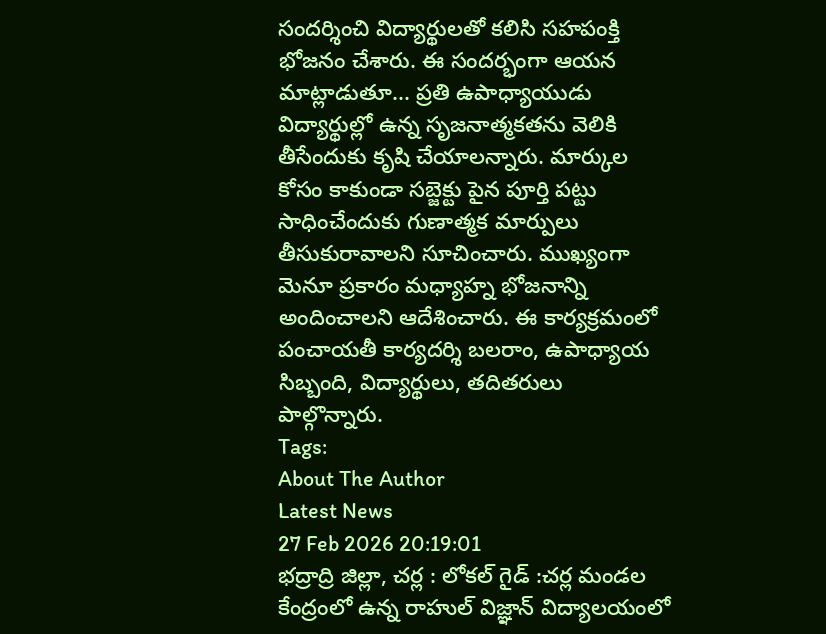సందర్శించి విద్యార్థులతో కలిసి సహపంక్తి భోజనం చేశారు. ఈ సందర్భంగా ఆయన మాట్లాడుతూ... ప్రతి ఉపాధ్యాయుడు విద్యార్థుల్లో ఉన్న సృజనాత్మకతను వెలికి తీసేందుకు కృషి చేయాలన్నారు. మార్కుల కోసం కాకుండా సబ్జెక్టు పైన పూర్తి పట్టు సాధించేందుకు గుణాత్మక మార్పులు తీసుకురావాలని సూచించారు. ముఖ్యంగా మెనూ ప్రకారం మధ్యాహ్న భోజనాన్ని అందించాలని ఆదేశించారు. ఈ కార్యక్రమంలో పంచాయతీ కార్యదర్శి బలరాం, ఉపాధ్యాయ సిబ్బంది, విద్యార్థులు, తదితరులు పాల్గొన్నారు.
Tags:
About The Author
Latest News
27 Feb 2026 20:19:01
భద్రాద్రి జిల్లా, చర్ల : లోకల్ గైడ్ :చర్ల మండల కేంద్రంలో ఉన్న రాహుల్ విజ్ఞాన్ విద్యాలయంలో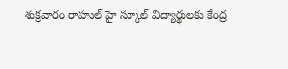శుక్రవారం రాహుల్ హై స్కూల్ విద్యార్థులకు కేంద్ర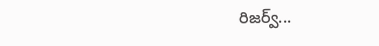రిజర్వ్...